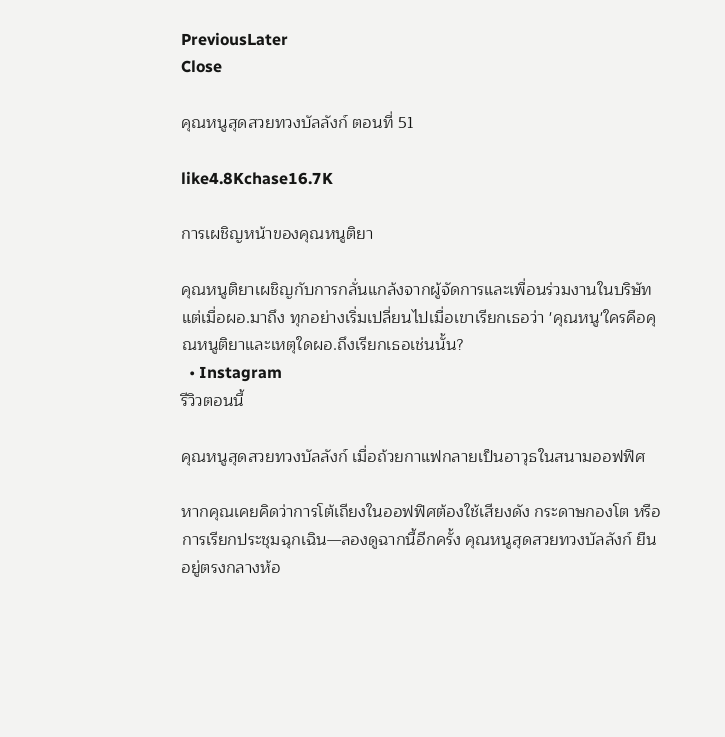PreviousLater
Close

คุณหนูสุดสวยทวงบัลลังก์ ตอนที่ 51

like4.8Kchase16.7K

การเผชิญหน้าของคุณหนูติยา

คุณหนูติยาเผชิญกับการกลั่นแกล้งจากผู้จัดการและเพื่อนร่วมงานในบริษัท แต่เมื่อผอ.มาถึง ทุกอย่างเริ่มเปลี่ยนไปเมื่อเขาเรียกเธอว่า 'คุณหนู'ใครคือคุณหนูติยาและเหตุใดผอ.ถึงเรียกเธอเช่นนั้น?
  • Instagram
รีวิวตอนนี้

คุณหนูสุดสวยทวงบัลลังก์ เมื่อถ้วยกาแฟกลายเป็นอาวุธในสนามออฟฟิศ

หากคุณเคยคิดว่าการโต้เถียงในออฟฟิศต้องใช้เสียงดัง กระดาษกองโต หรือการเรียกประชุมฉุกเฉิน—ลองดูฉากนี้อีกครั้ง คุณหนูสุดสวยทวงบัลลังก์ ยืนอยู่ตรงกลางห้อ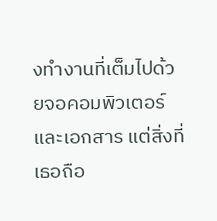งทำงานที่เต็มไปด้วยจอคอมพิวเตอร์และเอกสาร แต่สิ่งที่เธอถือ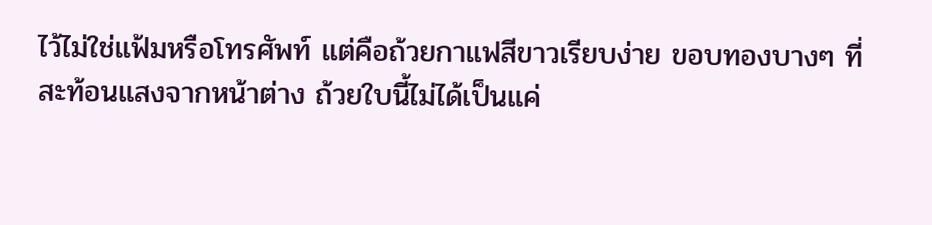ไว้ไม่ใช่แฟ้มหรือโทรศัพท์ แต่คือถ้วยกาแฟสีขาวเรียบง่าย ขอบทองบางๆ ที่สะท้อนแสงจากหน้าต่าง ถ้วยใบนี้ไม่ได้เป็นแค่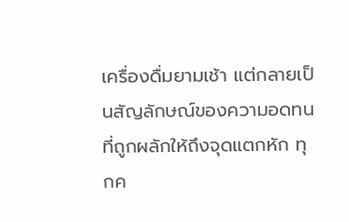เครื่องดื่มยามเช้า แต่กลายเป็นสัญลักษณ์ของความอดทนที่ถูกผลักให้ถึงจุดแตกหัก ทุกค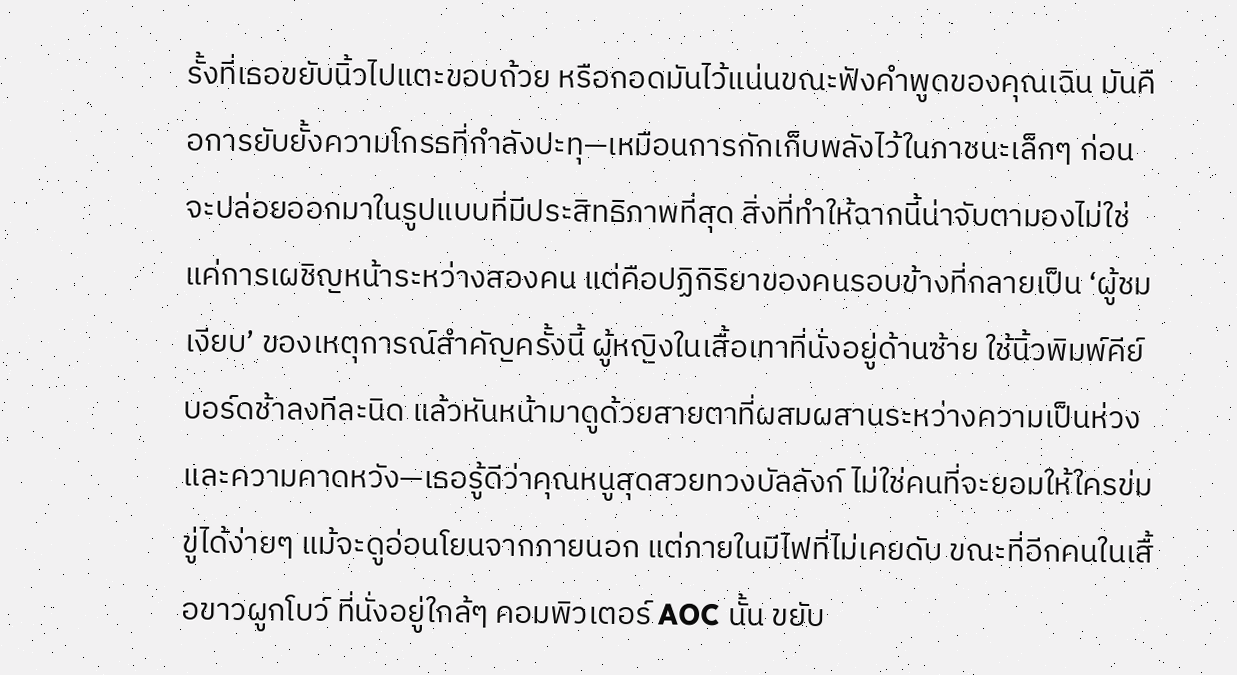รั้งที่เธอขยับนิ้วไปแตะขอบถ้วย หรือกอดมันไว้แน่นขณะฟังคำพูดของคุณเฉิน มันคือการยับยั้งความโกรธที่กำลังปะทุ—เหมือนการกักเก็บพลังไว้ในภาชนะเล็กๆ ก่อนจะปล่อยออกมาในรูปแบบที่มีประสิทธิภาพที่สุด สิ่งที่ทำให้ฉากนี้น่าจับตามองไม่ใช่แค่การเผชิญหน้าระหว่างสองคน แต่คือปฏิกิริยาของคนรอบข้างที่กลายเป็น ‘ผู้ชมเงียบ’ ของเหตุการณ์สำคัญครั้งนี้ ผู้หญิงในเสื้อเทาที่นั่งอยู่ด้านซ้าย ใช้นิ้วพิมพ์คีย์บอร์ดช้าลงทีละนิด แล้วหันหน้ามาดูด้วยสายตาที่ผสมผสานระหว่างความเป็นห่วงและความคาดหวัง—เธอรู้ดีว่าคุณหนูสุดสวยทวงบัลลังก์ ไม่ใช่คนที่จะยอมให้ใครข่มขู่ได้ง่ายๆ แม้จะดูอ่อนโยนจากภายนอก แต่ภายในมีไฟที่ไม่เคยดับ ขณะที่อีกคนในเสื้อขาวผูกโบว์ ที่นั่งอยู่ใกล้ๆ คอมพิวเตอร์ AOC นั้น ขยับ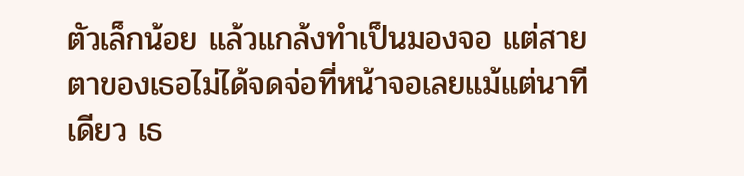ตัวเล็กน้อย แล้วแกล้งทำเป็นมองจอ แต่สายตาของเธอไม่ได้จดจ่อที่หน้าจอเลยแม้แต่นาทีเดียว เธ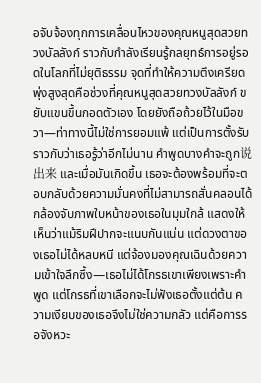อจับจ้องทุกการเคลื่อนไหวของคุณหนูสุดสวยทวงบัลลังก์ ราวกับกำลังเรียนรู้กลยุทธ์การอยู่รอดในโลกที่ไม่ยุติธรรม จุดที่ทำให้ความตึงเครียดพุ่งสูงสุดคือช่วงที่คุณหนูสุดสวยทวงบัลลังก์ ขยับแขนขึ้นกอดตัวเอง โดยยังถือถ้วยไว้ในมือขวา—ท่าทางนี้ไม่ใช่การยอมแพ้ แต่เป็นการตั้งรับ ราวกับว่าเธอรู้ว่าอีกไม่นาน คำพูดบางคำจะถูก说出来 และเมื่อมันเกิดขึ้น เธอจะต้องพร้อมที่จะตอบกลับด้วยความมั่นคงที่ไม่สามารถสั่นคลอนได้ กล้องจับภาพใบหน้าของเธอในมุมใกล้ แสดงให้เห็นว่าแม้ริมฝีปากจะแนบกันแน่น แต่ดวงตาของเธอไม่ได้หลบหนี แต่จ้องมองคุณเฉินด้วยความเข้าใจลึกซึ้ง—เธอไม่ได้โกรธเขาเพียงเพราะคำพูด แต่โกรธที่เขาเลือกจะไม่ฟังเธอตั้งแต่ต้น ความเงียบของเธอจึงไม่ใช่ความกลัว แต่คือการรอจังหวะ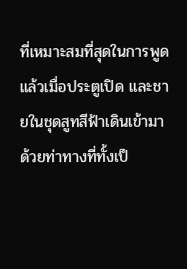ที่เหมาะสมที่สุดในการพูด แล้วเมื่อประตูเปิด และชายในชุดสูทสีฟ้าเดินเข้ามาด้วยท่าทางที่ทั้งเป็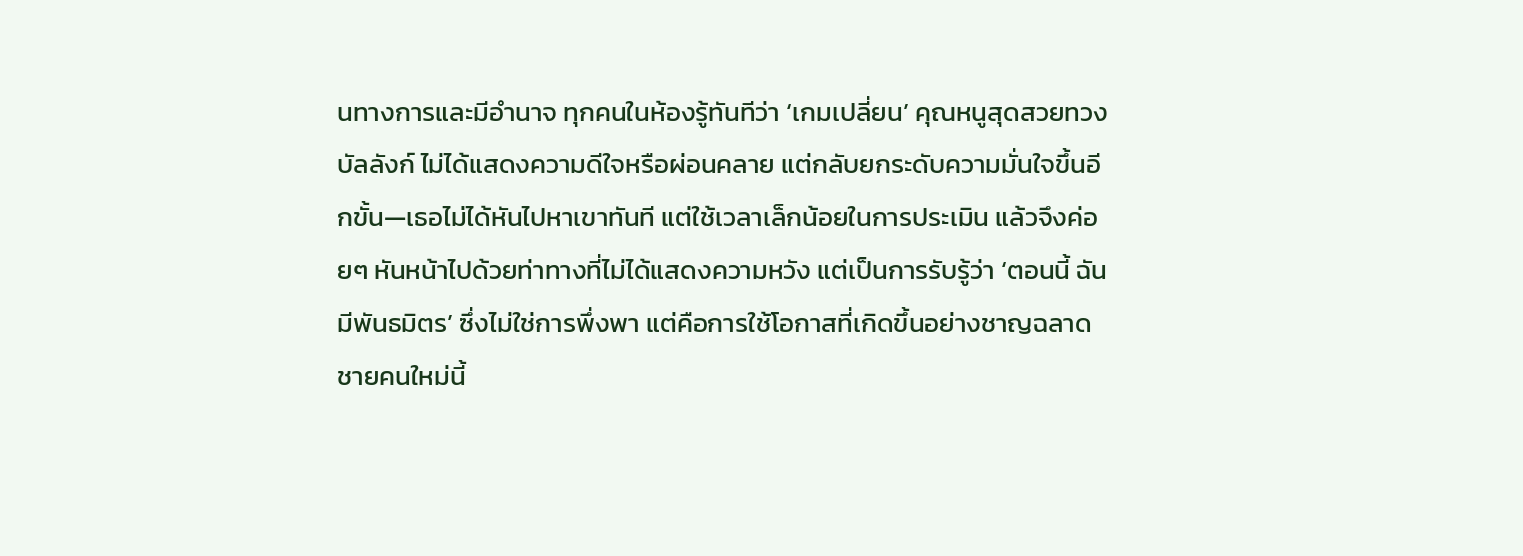นทางการและมีอำนาจ ทุกคนในห้องรู้ทันทีว่า ‘เกมเปลี่ยน’ คุณหนูสุดสวยทวงบัลลังก์ ไม่ได้แสดงความดีใจหรือผ่อนคลาย แต่กลับยกระดับความมั่นใจขึ้นอีกขั้น—เธอไม่ได้หันไปหาเขาทันที แต่ใช้เวลาเล็กน้อยในการประเมิน แล้วจึงค่อยๆ หันหน้าไปด้วยท่าทางที่ไม่ได้แสดงความหวัง แต่เป็นการรับรู้ว่า ‘ตอนนี้ ฉันมีพันธมิตร’ ซึ่งไม่ใช่การพึ่งพา แต่คือการใช้โอกาสที่เกิดขึ้นอย่างชาญฉลาด ชายคนใหม่นี้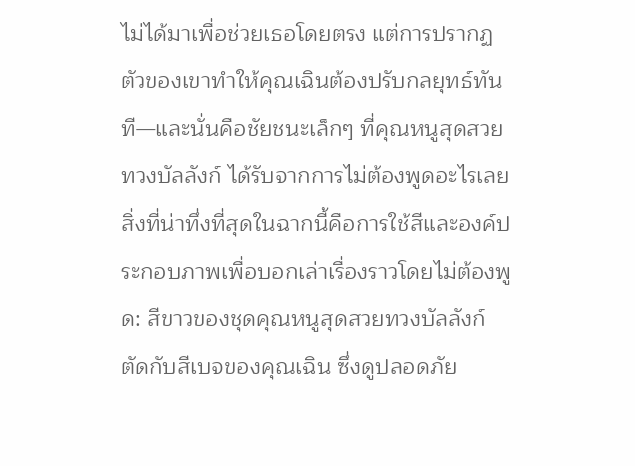ไม่ได้มาเพื่อช่วยเธอโดยตรง แต่การปรากฏตัวของเขาทำให้คุณเฉินต้องปรับกลยุทธ์ทันที—และนั่นคือชัยชนะเล็กๆ ที่คุณหนูสุดสวยทวงบัลลังก์ ได้รับจากการไม่ต้องพูดอะไรเลย สิ่งที่น่าทึ่งที่สุดในฉากนี้คือการใช้สีและองค์ประกอบภาพเพื่อบอกเล่าเรื่องราวโดยไม่ต้องพูด: สีขาวของชุดคุณหนูสุดสวยทวงบัลลังก์ ตัดกับสีเบจของคุณเฉิน ซึ่งดูปลอดภัย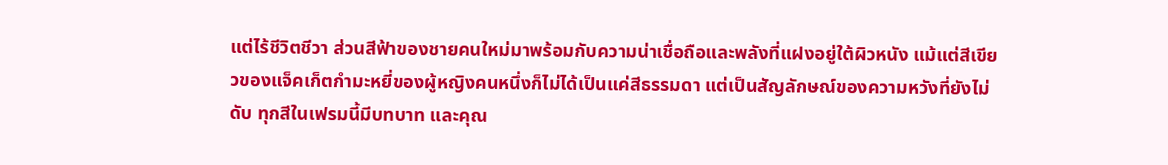แต่ไร้ชีวิตชีวา ส่วนสีฟ้าของชายคนใหม่มาพร้อมกับความน่าเชื่อถือและพลังที่แฝงอยู่ใต้ผิวหนัง แม้แต่สีเขียวของแจ็คเก็ตกำมะหยี่ของผู้หญิงคนหนึ่งก็ไม่ได้เป็นแค่สีธรรมดา แต่เป็นสัญลักษณ์ของความหวังที่ยังไม่ดับ ทุกสีในเฟรมนี้มีบทบาท และคุณ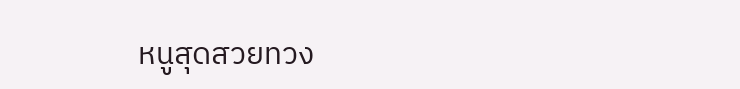หนูสุดสวยทวง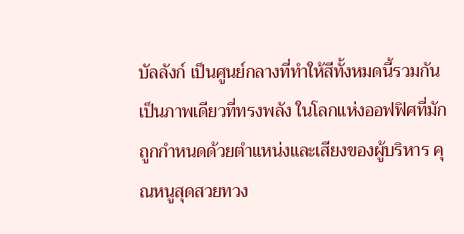บัลลังก์ เป็นศูนย์กลางที่ทำให้สีทั้งหมดนี้รวมกันเป็นภาพเดียวที่ทรงพลัง ในโลกแห่งออฟฟิศที่มักถูกกำหนดด้วยตำแหน่งและเสียงของผู้บริหาร คุณหนูสุดสวยทวง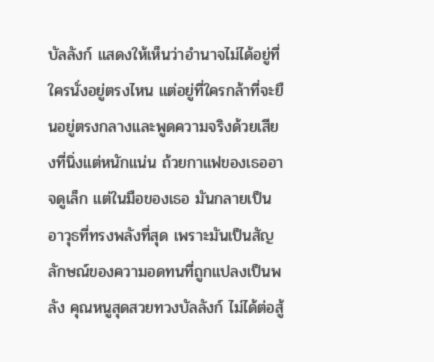บัลลังก์ แสดงให้เห็นว่าอำนาจไม่ได้อยู่ที่ใครนั่งอยู่ตรงไหน แต่อยู่ที่ใครกล้าที่จะยืนอยู่ตรงกลางและพูดความจริงด้วยเสียงที่นิ่งแต่หนักแน่น ถ้วยกาแฟของเธออาจดูเล็ก แต่ในมือของเธอ มันกลายเป็นอาวุธที่ทรงพลังที่สุด เพราะมันเป็นสัญลักษณ์ของความอดทนที่ถูกแปลงเป็นพลัง คุณหนูสุดสวยทวงบัลลังก์ ไม่ได้ต่อสู้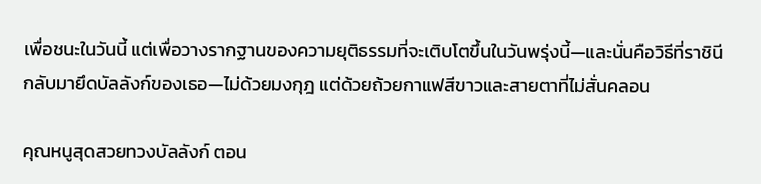เพื่อชนะในวันนี้ แต่เพื่อวางรากฐานของความยุติธรรมที่จะเติบโตขึ้นในวันพรุ่งนี้—และนั่นคือวิธีที่ราชินีกลับมายึดบัลลังก์ของเธอ—ไม่ด้วยมงกุฎ แต่ด้วยถ้วยกาแฟสีขาวและสายตาที่ไม่สั่นคลอน

คุณหนูสุดสวยทวงบัลลังก์ ตอน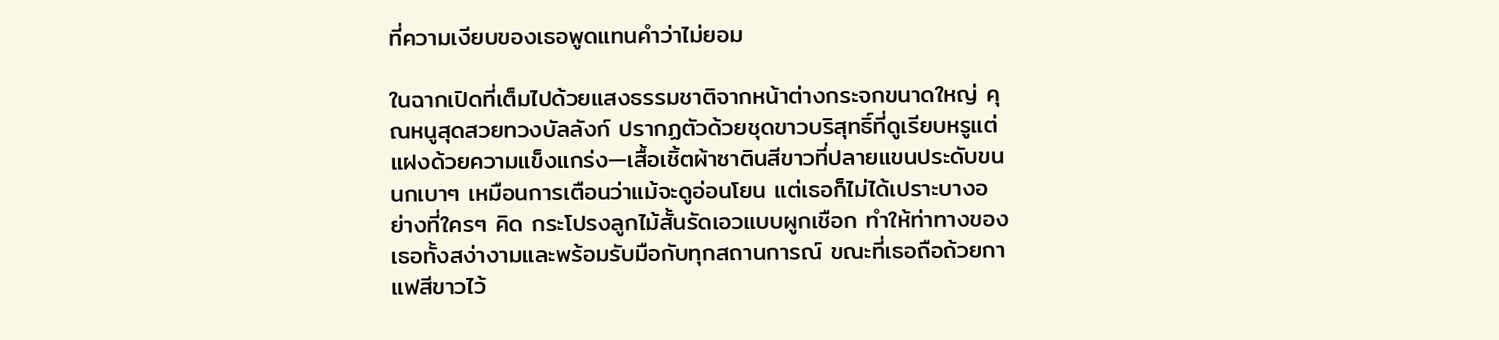ที่ความเงียบของเธอพูดแทนคำว่าไม่ยอม

ในฉากเปิดที่เต็มไปด้วยแสงธรรมชาติจากหน้าต่างกระจกขนาดใหญ่ คุณหนูสุดสวยทวงบัลลังก์ ปรากฏตัวด้วยชุดขาวบริสุทธิ์ที่ดูเรียบหรูแต่แฝงด้วยความแข็งแกร่ง—เสื้อเชิ้ตผ้าซาตินสีขาวที่ปลายแขนประดับขนนกเบาๆ เหมือนการเตือนว่าแม้จะดูอ่อนโยน แต่เธอก็ไม่ได้เปราะบางอย่างที่ใครๆ คิด กระโปรงลูกไม้สั้นรัดเอวแบบผูกเชือก ทำให้ท่าทางของเธอทั้งสง่างามและพร้อมรับมือกับทุกสถานการณ์ ขณะที่เธอถือถ้วยกาแฟสีขาวไว้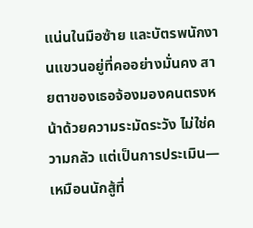แน่นในมือซ้าย และบัตรพนักงานแขวนอยู่ที่คออย่างมั่นคง สายตาของเธอจ้องมองคนตรงหน้าด้วยความระมัดระวัง ไม่ใช่ความกลัว แต่เป็นการประเมิน—เหมือนนักสู้ที่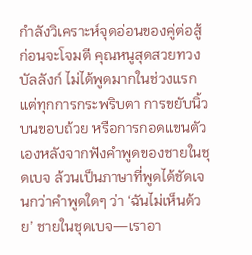กำลังวิเคราะห์จุดอ่อนของคู่ต่อสู้ก่อนจะโจมตี คุณหนูสุดสวยทวงบัลลังก์ ไม่ได้พูดมากในช่วงแรก แต่ทุกการกระพริบตา การขยับนิ้วบนขอบถ้วย หรือการกอดแขนตัวเองหลังจากฟังคำพูดของชายในชุดเบจ ล้วนเป็นภาษาที่พูดได้ชัดเจนกว่าคำพูดใดๆ ว่า ‘ฉันไม่เห็นด้วย’ ชายในชุดเบจ—เราอา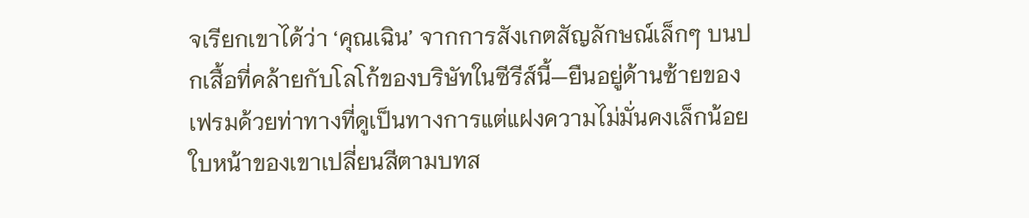จเรียกเขาได้ว่า ‘คุณเฉิน’ จากการสังเกตสัญลักษณ์เล็กๆ บนปกเสื้อที่คล้ายกับโลโก้ของบริษัทในซีรีส์นี้—ยืนอยู่ด้านซ้ายของเฟรมด้วยท่าทางที่ดูเป็นทางการแต่แฝงความไม่มั่นคงเล็กน้อย ใบหน้าของเขาเปลี่ยนสีตามบทส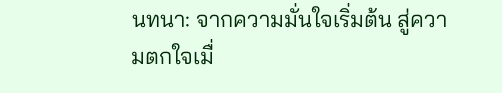นทนา: จากความมั่นใจเริ่มต้น สู่ความตกใจเมื่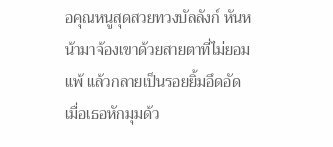อคุณหนูสุดสวยทวงบัลลังก์ หันหน้ามาจ้องเขาด้วยสายตาที่ไม่ยอมแพ้ แล้วกลายเป็นรอยยิ้มอึดอัดเมื่อเธอหักมุมด้ว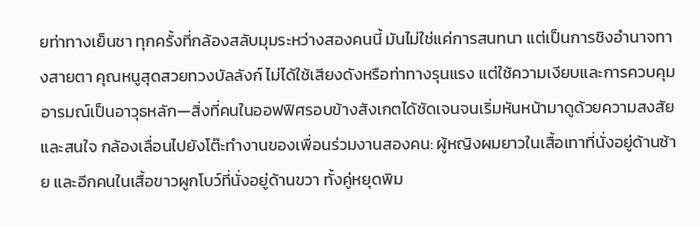ยท่าทางเย็นชา ทุกครั้งที่กล้องสลับมุมระหว่างสองคนนี้ มันไม่ใช่แค่การสนทนา แต่เป็นการชิงอำนาจทางสายตา คุณหนูสุดสวยทวงบัลลังก์ ไม่ได้ใช้เสียงดังหรือท่าทางรุนแรง แต่ใช้ความเงียบและการควบคุมอารมณ์เป็นอาวุธหลัก—สิ่งที่คนในออฟฟิศรอบข้างสังเกตได้ชัดเจนจนเริ่มหันหน้ามาดูด้วยความสงสัยและสนใจ กล้องเลื่อนไปยังโต๊ะทำงานของเพื่อนร่วมงานสองคน: ผู้หญิงผมยาวในเสื้อเทาที่นั่งอยู่ด้านซ้าย และอีกคนในเสื้อขาวผูกโบว์ที่นั่งอยู่ด้านขวา ทั้งคู่หยุดพิม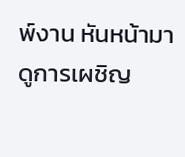พ์งาน หันหน้ามาดูการเผชิญ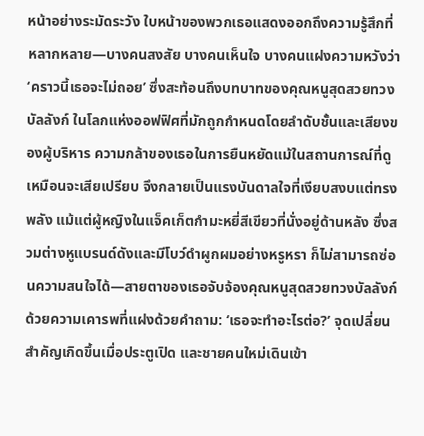หน้าอย่างระมัดระวัง ใบหน้าของพวกเธอแสดงออกถึงความรู้สึกที่หลากหลาย—บางคนสงสัย บางคนเห็นใจ บางคนแฝงความหวังว่า ‘คราวนี้เธอจะไม่ถอย’ ซึ่งสะท้อนถึงบทบาทของคุณหนูสุดสวยทวงบัลลังก์ ในโลกแห่งออฟฟิศที่มักถูกกำหนดโดยลำดับชั้นและเสียงของผู้บริหาร ความกล้าของเธอในการยืนหยัดแม้ในสถานการณ์ที่ดูเหมือนจะเสียเปรียบ จึงกลายเป็นแรงบันดาลใจที่เงียบสงบแต่ทรงพลัง แม้แต่ผู้หญิงในแจ็คเก็ตกำมะหยี่สีเขียวที่นั่งอยู่ด้านหลัง ซึ่งสวมต่างหูแบรนด์ดังและมีโบว์ดำผูกผมอย่างหรูหรา ก็ไม่สามารถซ่อนความสนใจได้—สายตาของเธอจับจ้องคุณหนูสุดสวยทวงบัลลังก์ ด้วยความเคารพที่แฝงด้วยคำถาม: ‘เธอจะทำอะไรต่อ?’ จุดเปลี่ยนสำคัญเกิดขึ้นเมื่อประตูเปิด และชายคนใหม่เดินเข้า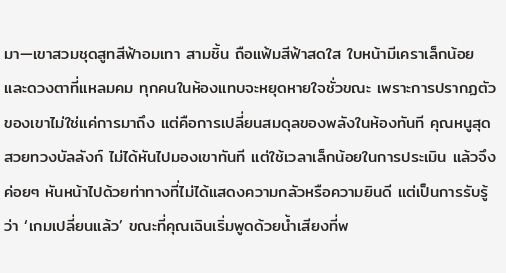มา—เขาสวมชุดสูทสีฟ้าอมเทา สามชิ้น ถือแฟ้มสีฟ้าสดใส ใบหน้ามีเคราเล็กน้อยและดวงตาที่แหลมคม ทุกคนในห้องแทบจะหยุดหายใจชั่วขณะ เพราะการปรากฏตัวของเขาไม่ใช่แค่การมาถึง แต่คือการเปลี่ยนสมดุลของพลังในห้องทันที คุณหนูสุดสวยทวงบัลลังก์ ไม่ได้หันไปมองเขาทันที แต่ใช้เวลาเล็กน้อยในการประเมิน แล้วจึงค่อยๆ หันหน้าไปด้วยท่าทางที่ไม่ได้แสดงความกลัวหรือความยินดี แต่เป็นการรับรู้ว่า ‘เกมเปลี่ยนแล้ว’ ขณะที่คุณเฉินเริ่มพูดด้วยน้ำเสียงที่พ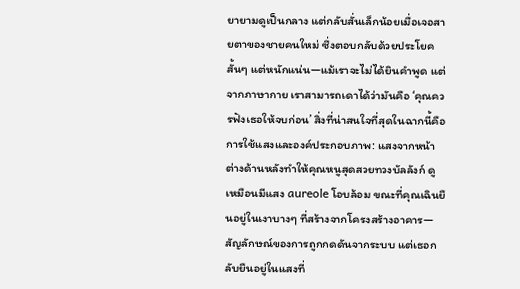ยายามดูเป็นกลาง แต่กลับสั่นเล็กน้อยเมื่อเจอสายตาของชายคนใหม่ ซึ่งตอบกลับด้วยประโยคสั้นๆ แต่หนักแน่น—แม้เราจะไม่ได้ยินคำพูด แต่จากภาษากาย เราสามารถเดาได้ว่ามันคือ ‘คุณควรฟังเธอให้จบก่อน’ สิ่งที่น่าสนใจที่สุดในฉากนี้คือการใช้แสงและองค์ประกอบภาพ: แสงจากหน้าต่างด้านหลังทำให้คุณหนูสุดสวยทวงบัลลังก์ ดูเหมือนมีแสง aureole โอบล้อม ขณะที่คุณเฉินยืนอยู่ในเงาบางๆ ที่สร้างจากโครงสร้างอาคาร—สัญลักษณ์ของการถูกกดดันจากระบบ แต่เธอกลับยืนอยู่ในแสงที่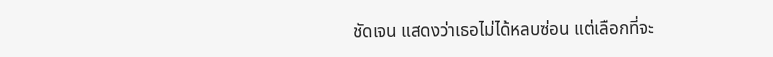ชัดเจน แสดงว่าเธอไม่ได้หลบซ่อน แต่เลือกที่จะ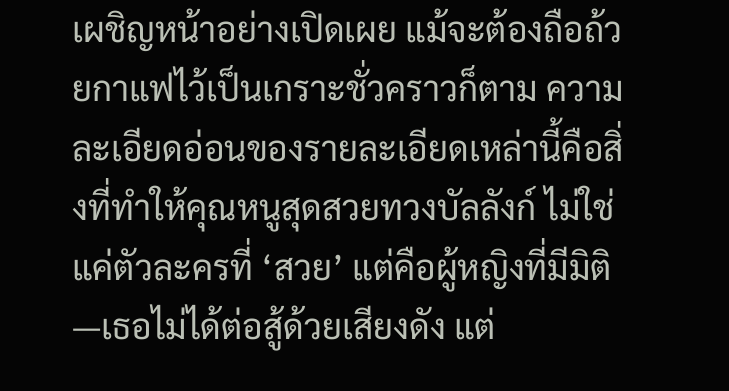เผชิญหน้าอย่างเปิดเผย แม้จะต้องถือถ้วยกาแฟไว้เป็นเกราะชั่วคราวก็ตาม ความละเอียดอ่อนของรายละเอียดเหล่านี้คือสิ่งที่ทำให้คุณหนูสุดสวยทวงบัลลังก์ ไม่ใช่แค่ตัวละครที่ ‘สวย’ แต่คือผู้หญิงที่มีมิติ—เธอไม่ได้ต่อสู้ด้วยเสียงดัง แต่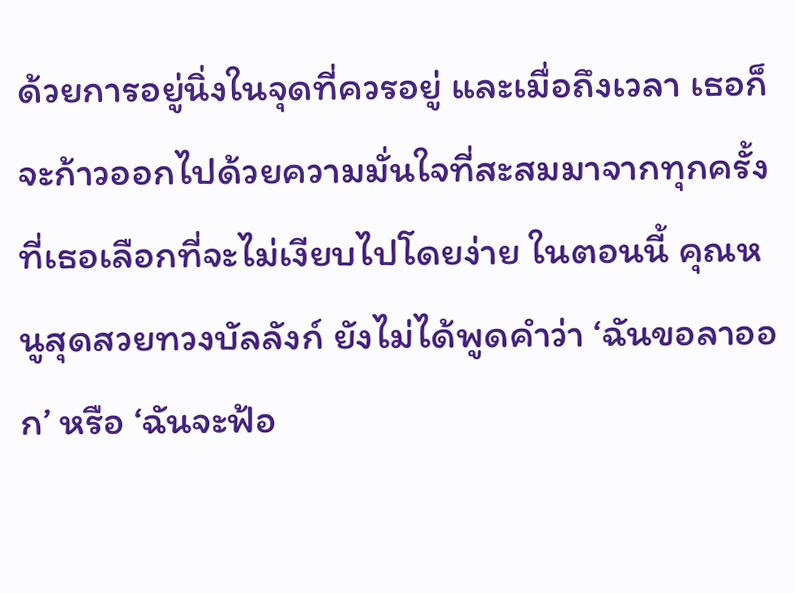ด้วยการอยู่นิ่งในจุดที่ควรอยู่ และเมื่อถึงเวลา เธอก็จะก้าวออกไปด้วยความมั่นใจที่สะสมมาจากทุกครั้งที่เธอเลือกที่จะไม่เงียบไปโดยง่าย ในตอนนี้ คุณหนูสุดสวยทวงบัลลังก์ ยังไม่ได้พูดคำว่า ‘ฉันขอลาออก’ หรือ ‘ฉันจะฟ้อ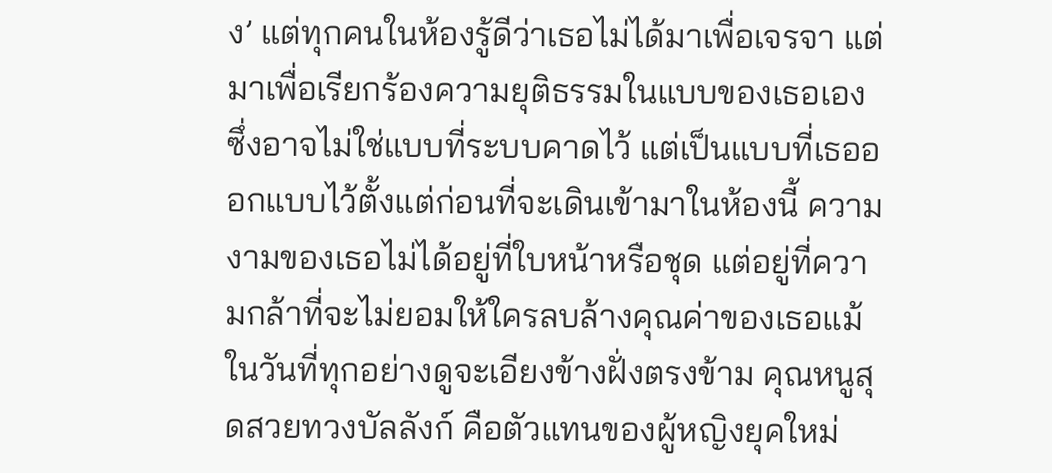ง’ แต่ทุกคนในห้องรู้ดีว่าเธอไม่ได้มาเพื่อเจรจา แต่มาเพื่อเรียกร้องความยุติธรรมในแบบของเธอเอง ซึ่งอาจไม่ใช่แบบที่ระบบคาดไว้ แต่เป็นแบบที่เธอออกแบบไว้ตั้งแต่ก่อนที่จะเดินเข้ามาในห้องนี้ ความงามของเธอไม่ได้อยู่ที่ใบหน้าหรือชุด แต่อยู่ที่ความกล้าที่จะไม่ยอมให้ใครลบล้างคุณค่าของเธอแม้ในวันที่ทุกอย่างดูจะเอียงข้างฝั่งตรงข้าม คุณหนูสุดสวยทวงบัลลังก์ คือตัวแทนของผู้หญิงยุคใหม่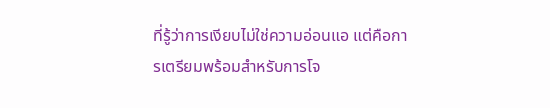ที่รู้ว่าการเงียบไม่ใช่ความอ่อนแอ แต่คือการเตรียมพร้อมสำหรับการโจ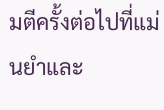มตีครั้งต่อไปที่แม่นยำและ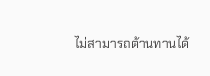ไม่สามารถต้านทานได้